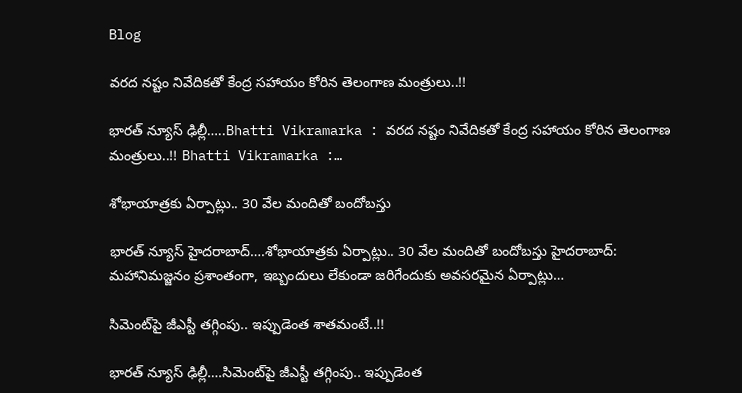Blog

వరద నష్టం నివేదికతో కేంద్ర సహాయం కోరిన తెలంగాణ మంత్రులు..!!

భారత్ న్యూస్ ఢిల్లీ…..Bhatti Vikramarka : వరద నష్టం నివేదికతో కేంద్ర సహాయం కోరిన తెలంగాణ మంత్రులు..!! Bhatti Vikramarka :…

శోభాయాత్రకు ఏర్పాట్లు.. 30 వేల మందితో బందోబస్తు

భారత్ న్యూస్ హైదరాబాద్….శోభాయాత్రకు ఏర్పాట్లు.. 30 వేల మందితో బందోబస్తు హైదరాబాద్‌: మహానిమజ్జనం ప్రశాంతంగా, ఇబ్బందులు లేకుండా జరిగేందుకు అవసరమైన ఏర్పాట్లు…

సిమెంట్‌పై జీఎస్టీ తగ్గింపు.. ఇప్పుడెంత శాతమంటే..!!

భారత్ న్యూస్ ఢిల్లీ….సిమెంట్‌పై జీఎస్టీ తగ్గింపు.. ఇప్పుడెంత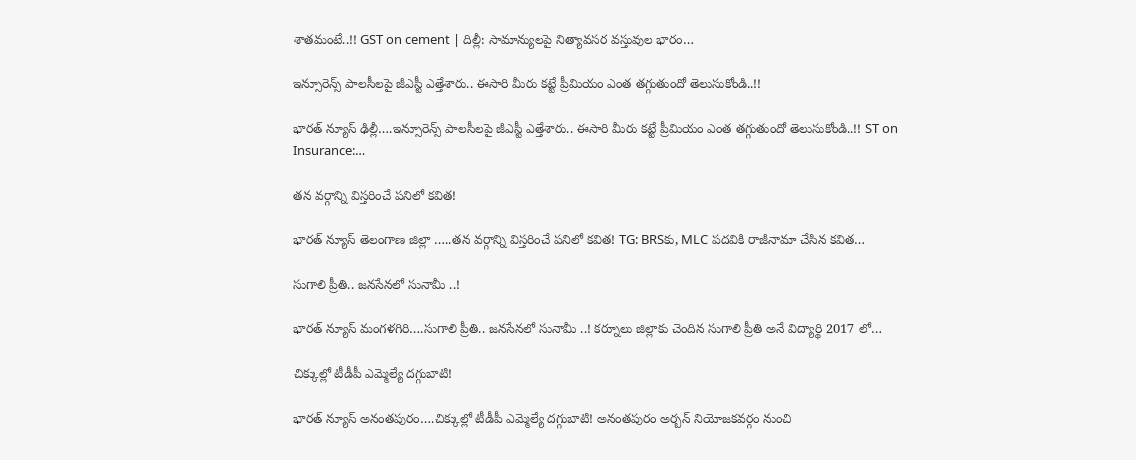శాతమంటే..!! GST on cement | దిల్లీ: సామాన్యులపై నిత్యావసర వస్తువుల భారం…

ఇన్సూరెన్స్ పాలసీలపై జీఎస్టీ ఎత్తేశారు.. ఈసారి మీరు కట్టే ప్రీమియం ఎంత తగ్గుతుందో తెలుసుకోండి..!!

భారత్ న్యూస్ ఢిల్లీ….ఇన్సూరెన్స్ పాలసీలపై జీఎస్టీ ఎత్తేశారు.. ఈసారి మీరు కట్టే ప్రీమియం ఎంత తగ్గుతుందో తెలుసుకోండి..!! ST on Insurance:…

తన వర్గాన్ని విస్తరించే పనిలో కవిత!

భారత్ న్యూస్ తెలంగాణ జిల్లా …..తన వర్గాన్ని విస్తరించే పనిలో కవిత! TG: BRSకు, MLC పదవికి రాజీనామా చేసిన కవిత…

సుగాలి ప్రీతి.. జ‌న‌సేన‌లో సునామీ ..!

భారత్ న్యూస్ మంగళగిరి….సుగాలి ప్రీతి.. జ‌న‌సేన‌లో సునామీ ..! కర్నూలు జిల్లాకు చెందిన సుగాలి ప్రీతి అనే విద్యార్థి 2017 లో…

చిక్కుల్లో టీడీపీ ఎమ్మెల్యే ద‌గ్గుబాటి!

భారత్ న్యూస్ అనంతపురం….చిక్కుల్లో టీడీపీ ఎమ్మెల్యే ద‌గ్గుబాటి! అనంతపురం అర్బన్ నియోజకవర్గం నుంచి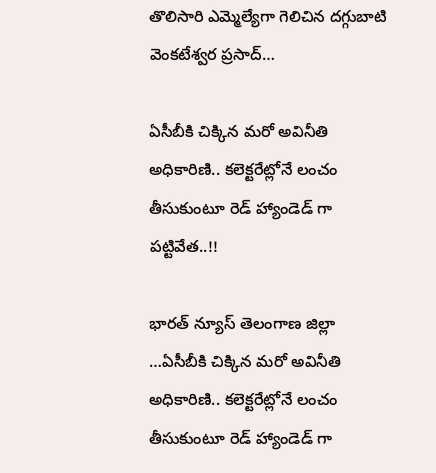తొలిసారి ఎమ్మెల్యేగా గెలిచిన దగ్గుబాటి వెంకటేశ్వర ప్రసాద్…

ఏసీబీకి చిక్కిన మరో అవినీతి అధికారిణి.. కలెక్టరేట్లోనే లంచం తీసుకుంటూ రెడ్ హ్యాండెడ్ గా పట్టివేత..!!

భారత్ న్యూస్ తెలంగాణ జిల్లా …ఏసీబీకి చిక్కిన మరో అవినీతి అధికారిణి.. కలెక్టరేట్లోనే లంచం తీసుకుంటూ రెడ్ హ్యాండెడ్ గా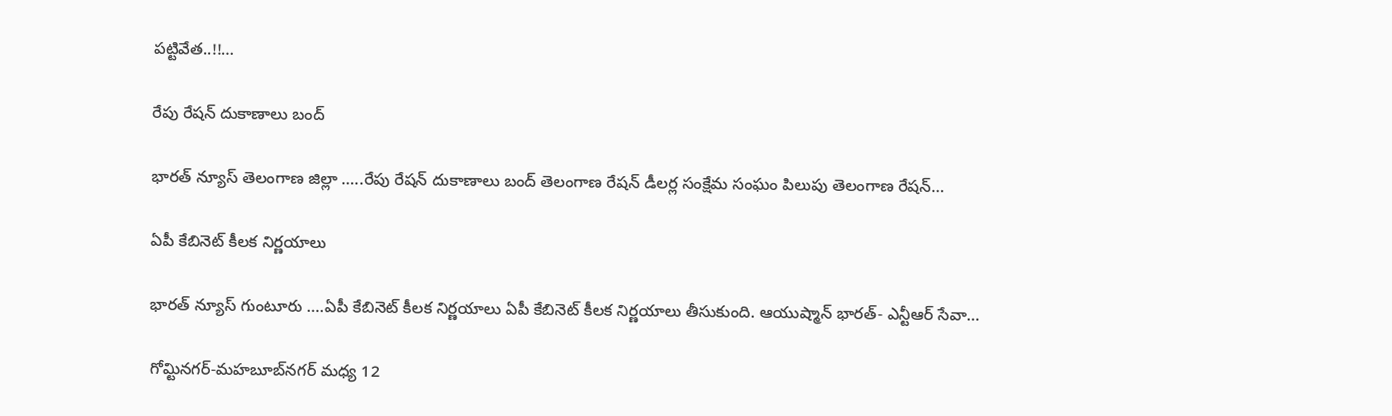పట్టివేత..!!…

రేపు రేషన్‌ దుకాణాలు బంద్‌

భారత్ న్యూస్ తెలంగాణ జిల్లా …..రేపు రేషన్‌ దుకాణాలు బంద్‌ తెలంగాణ రేషన్‌ డీలర్ల సంక్షేమ సంఘం పిలుపు తెలంగాణ రేషన్‌…

ఏపీ కేబినెట్ కీలక నిర్ణయాలు

భారత్ న్యూస్ గుంటూరు ….ఏపీ కేబినెట్ కీలక నిర్ణయాలు ఏపీ కేబినెట్ కీలక నిర్ణయాలు తీసుకుంది. ఆయుష్మాన్ భారత్- ఎన్టీఆర్ సేవా…

గోమ్టినగర్‌-మహబూబ్‌నగర్‌ మధ్య 12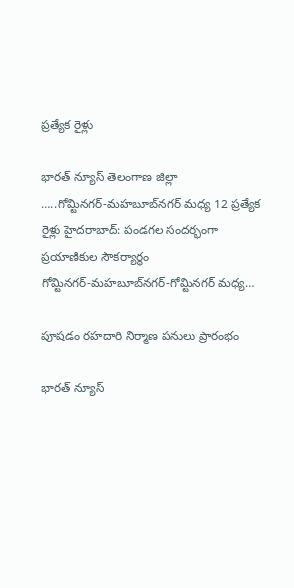ప్రత్యేక రైళ్లు

భారత్ న్యూస్ తెలంగాణ జిల్లా …..గోమ్టినగర్‌-మహబూబ్‌నగర్‌ మధ్య 12 ప్రత్యేక రైళ్లు హైదరాబాద్‌: పండగల సందర్భంగా ప్రయాణికుల సౌకర్యార్థం గోమ్టినగర్‌-మహబూబ్‌నగర్‌-గోమ్టినగర్‌ మధ్య…

పూషడం రహదారి నిర్మాణ పనులు ప్రారంభం

భారత్ న్యూస్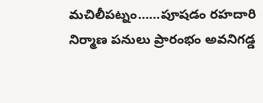మచిలీపట్నం……పూషడం రహదారి నిర్మాణ పనులు ప్రారంభం అవనిగడ్డ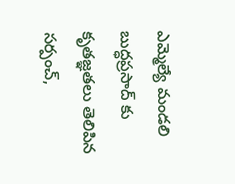ఎమ్మెల్యే మండలి బుద్ధప్రసాద్ కు కృతజ్ఞతలు తెలిపిన సర్పంచ్,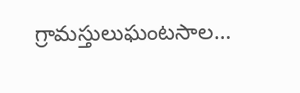గ్రామస్తులుఘంటసాల…